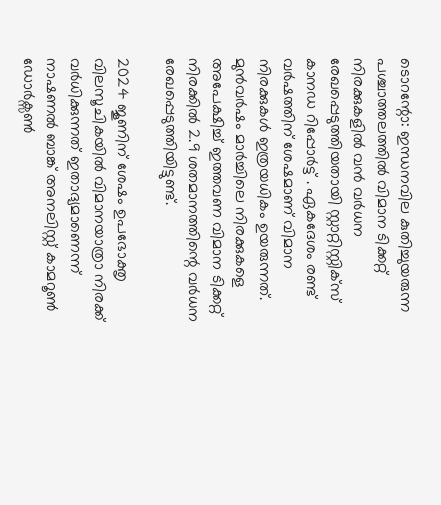ടൊറന്റോ: ഇന്ധനവില കുതിച്ചുയരുന്ന പശ്ചാത്തലത്തിൽ വിമാന ടിക്കറ്റ് നിരക്കുകളിൽ വൻ വർധന രേഖപ്പെടുത്തിയതായി സ്റ്റാറ്റിസ്റ്റിക്സ് കാനഡ റിപ്പോർട്ട് . ഏകദേശം രണ്ട് വർഷത്തിന് ശേഷമാണ് വിമാന നിരക്കുകൾ ഇത്രയധികം ഉയരുന്നത്. മുൻവർഷം മാർച്ചിലെ നിരക്കുകളെ അപേക്ഷിച്ച് ഇത്തവണ വിമാന ടിക്കറ്റ് നിരക്കിൽ 2.9 ശതമാനത്തിന്റെ വർധന രേഖപ്പെടുത്തിയിട്ടുണ്ട്.

2024 ജൂണിന് ശേഷം ഉപഭോക്തൃ വിലസൂചികയിൽ വിമാനയാത്രാ നിരക്ക് വർധിക്കുന്നത് ഇതാദ്യമാണെന്ന് നാഷണൽ ബാങ്ക് അനലിസ്റ്റ് കാമറൂൺ ഡോർക്സൺ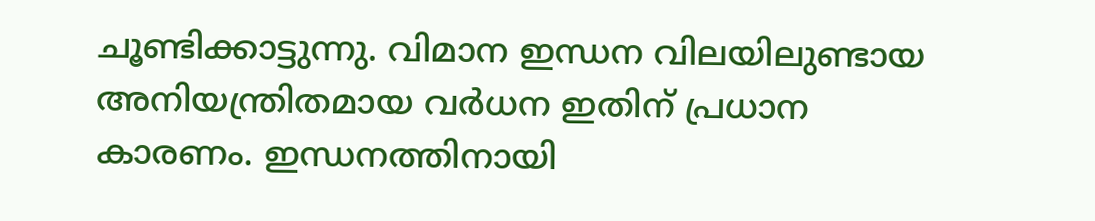ചൂണ്ടിക്കാട്ടുന്നു. വിമാന ഇന്ധന വിലയിലുണ്ടായ അനിയന്ത്രിതമായ വർധന ഇതിന് പ്രധാന കാരണം. ഇന്ധനത്തിനായി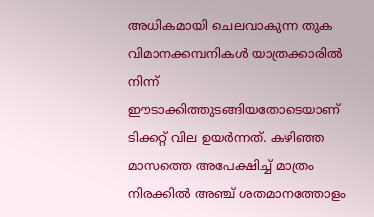അധികമായി ചെലവാകുന്ന തുക വിമാനക്കമ്പനികൾ യാത്രക്കാരിൽ നിന്ന് ഈടാക്കിത്തുടങ്ങിയതോടെയാണ് ടിക്കറ്റ് വില ഉയർന്നത്. കഴിഞ്ഞ മാസത്തെ അപേക്ഷിച്ച് മാത്രം നിരക്കിൽ അഞ്ച് ശതമാനത്തോളം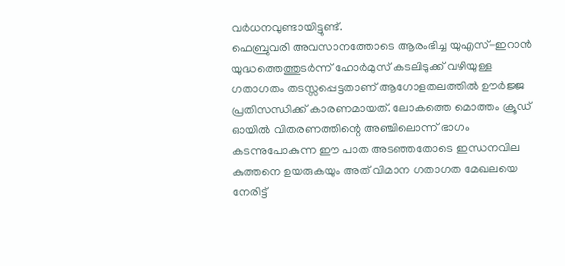വർധനവുണ്ടായിട്ടുണ്ട്.
ഫെബ്രുവരി അവസാനത്തോടെ ആരംഭിച്ച യുഎസ്-ഇറാൻ യുദ്ധത്തെത്തുടർന്ന് ഹോർമുസ് കടലിടുക്ക് വഴിയുള്ള ഗതാഗതം തടസ്സപ്പെട്ടതാണ് ആഗോളതലത്തിൽ ഊർജ്ജ പ്രതിസന്ധിക്ക് കാരണമായത്. ലോകത്തെ മൊത്തം ക്രൂഡ് ഓയിൽ വിതരണത്തിന്റെ അഞ്ചിലൊന്ന് ഭാഗം കടന്നുപോകുന്ന ഈ പാത അടഞ്ഞതോടെ ഇന്ധനവില കുത്തനെ ഉയരുകയും അത് വിമാന ഗതാഗത മേഖലയെ നേരിട്ട്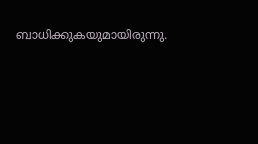ബാധിക്കുകയുമായിരുന്നു.